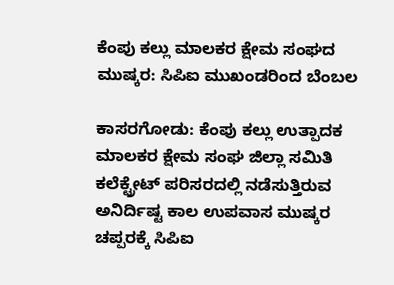ಕೆಂಪು ಕಲ್ಲು ಮಾಲಕರ ಕ್ಷೇಮ ಸಂಘದ ಮುಷ್ಕರ: ಸಿಪಿಐ ಮುಖಂಡರಿಂದ ಬೆಂಬಲ

ಕಾಸರಗೋಡು: ಕೆಂಪು ಕಲ್ಲು ಉತ್ಪಾದಕ ಮಾಲಕರ ಕ್ಷೇಮ ಸಂಘ ಜಿಲ್ಲಾ ಸಮಿತಿ ಕಲೆಕ್ಟ್ರೇಟ್ ಪರಿಸರದಲ್ಲಿ ನಡೆಸುತ್ತಿರುವ ಅನಿರ್ದಿಷ್ಟ ಕಾಲ ಉಪವಾಸ ಮುಷ್ಕರ ಚಪ್ಪರಕ್ಕೆ ಸಿಪಿಐ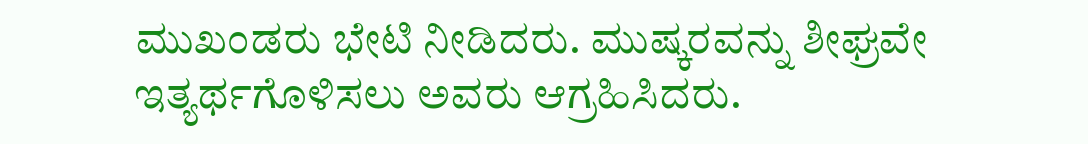ಮುಖಂಡರು ಭೇಟಿ ನೀಡಿದರು. ಮುಷ್ಕರವನ್ನು ಶೀಘ್ರವೇ ಇತ್ಯರ್ಥಗೊಳಿಸಲು ಅವರು ಆಗ್ರಹಿಸಿದರು.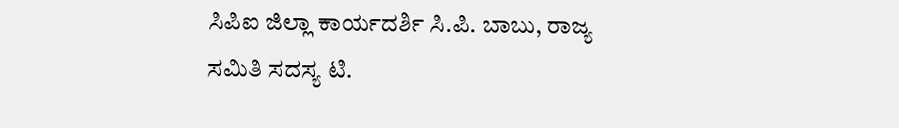ಸಿಪಿಐ ಜಿಲ್ಲಾ ಕಾರ್ಯದರ್ಶಿ ಸಿ.ಪಿ. ಬಾಬು, ರಾಜ್ಯ ಸಮಿತಿ ಸದಸ್ಯ ಟಿ.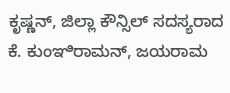ಕೃಷ್ಣನ್, ಜಿಲ್ಲಾ ಕೌನ್ಸಿಲ್ ಸದಸ್ಯರಾದ ಕೆ. ಕುಂಞಿರಾಮನ್, ಜಯರಾಮ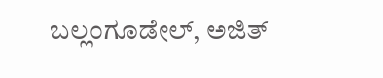ಬಲ್ಲಂಗೂಡೇಲ್, ಅಜಿತ್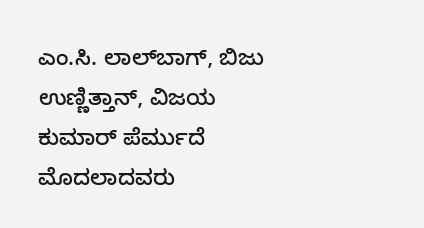ಎಂ.ಸಿ. ಲಾಲ್‌ಬಾಗ್, ಬಿಜು ಉಣ್ಣಿತ್ತಾನ್, ವಿಜಯ ಕುಮಾರ್ ಪೆರ್ಮುದೆ ಮೊದಲಾದವರು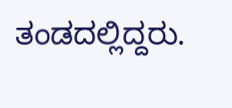ತಂಡದಲ್ಲಿದ್ದರು.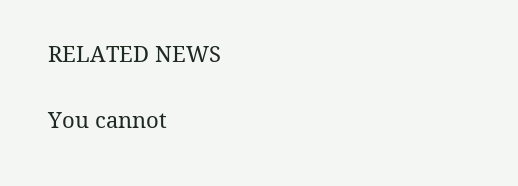RELATED NEWS

You cannot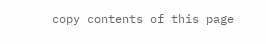copy contents of this page